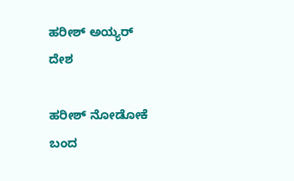ಹರೀಶ್ ಅಯ್ಯರ್
ದೇಶ

ಹರೀಶ್ ನೋಡೋಕೆ ಬಂದ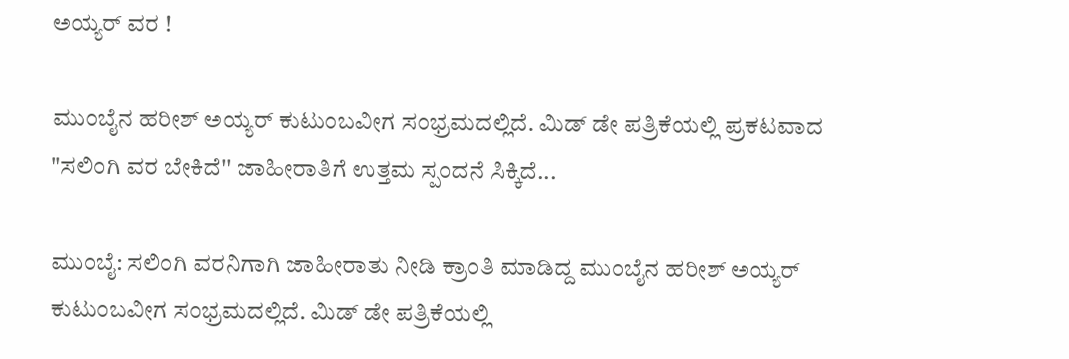ಅಯ್ಯರ್ ವರ !

ಮುಂಬೈನ ಹರೀಶ್ ಅಯ್ಯರ್ ಕುಟುಂಬವೀಗ ಸಂಭ್ರಮದಲ್ಲಿದೆ. ಮಿಡ್ ಡೇ ಪತ್ರಿಕೆಯಲ್ಲಿ ಪ್ರಕಟವಾದ "ಸಲಿಂಗಿ ವರ ಬೇಕಿದೆ'' ಜಾಹೀರಾತಿಗೆ ಉತ್ತಮ ಸ್ಪಂದನೆ ಸಿಕ್ಕಿದೆ...

ಮುಂಬೈ: ಸಲಿಂಗಿ ವರನಿಗಾಗಿ ಜಾಹೀರಾತು ನೀಡಿ ಕ್ರಾಂತಿ ಮಾಡಿದ್ದ ಮುಂಬೈನ ಹರೀಶ್ ಅಯ್ಯರ್ ಕುಟುಂಬವೀಗ ಸಂಭ್ರಮದಲ್ಲಿದೆ. ಮಿಡ್ ಡೇ ಪತ್ರಿಕೆಯಲ್ಲಿ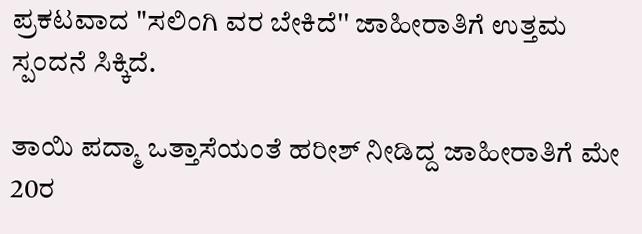ಪ್ರಕಟವಾದ "ಸಲಿಂಗಿ ವರ ಬೇಕಿದೆ'' ಜಾಹೀರಾತಿಗೆ ಉತ್ತಮ ಸ್ಪಂದನೆ ಸಿಕ್ಕಿದೆ.

ತಾಯಿ ಪದ್ಮಾ ಒತ್ತಾಸೆಯಂತೆ ಹರೀಶ್ ನೀಡಿದ್ದ ಜಾಹೀರಾತಿಗೆ ಮೇ 20ರ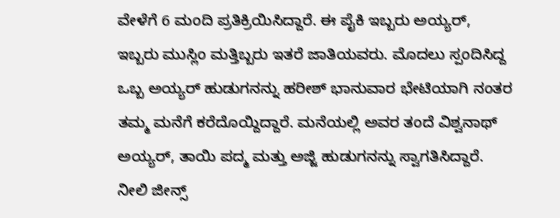ವೇಳೆಗೆ 6 ಮಂದಿ ಪ್ರತಿಕ್ರಿಯಿಸಿದ್ದಾರೆ. ಈ ಪೈಕಿ ಇಬ್ಬರು ಅಯ್ಯರ್, ಇಬ್ಬರು ಮುಸ್ಲಿಂ ಮತ್ತಿಬ್ಬರು ಇತರೆ ಜಾತಿಯವರು. ಮೊದಲು ಸ್ಪಂದಿಸಿದ್ದ ಒಬ್ಬ ಅಯ್ಯರ್ ಹುಡುಗನನ್ನು ಹರೀಶ್ ಭಾನುವಾರ ಭೇಟಿಯಾಗಿ ನಂತರ ತಮ್ಮ ಮನೆಗೆ ಕರೆದೊಯ್ದಿದ್ದಾರೆ. ಮನೆಯಲ್ಲಿ ಅವರ ತಂದೆ ವಿಶ್ವನಾಥ್ ಅಯ್ಯರ್, ತಾಯಿ ಪದ್ಮ ಮತ್ತು ಅಜ್ಜಿ ಹುಡುಗನನ್ನು ಸ್ವಾಗತಿಸಿದ್ದಾರೆ. ನೀಲಿ ಜೀನ್ಸ್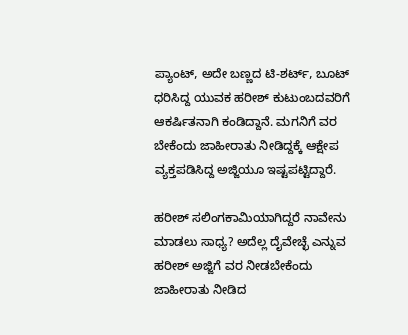ಪ್ಯಾಂಟ್, ಅದೇ ಬಣ್ಣದ ಟಿ-ಶರ್ಟ್, ಬೂಟ್ ಧರಿಸಿದ್ದ ಯುವಕ ಹರೀಶ್ ಕುಟುಂಬದವರಿಗೆ ಆಕರ್ಷಿತನಾಗಿ ಕಂಡಿದ್ದಾನೆ. ಮಗನಿಗೆ ವರ ಬೇಕೆಂದು ಜಾಹೀರಾತು ನೀಡಿದ್ದಕ್ಕೆ ಆಕ್ಷೇಪ ವ್ಯಕ್ತಪಡಿಸಿದ್ದ ಅಜ್ಜಿಯೂ ಇಷ್ಟಪಟ್ಟಿದ್ದಾರೆ.

ಹರೀಶ್ ಸಲಿಂಗಕಾಮಿಯಾಗಿದ್ದರೆ ನಾವೇನು ಮಾಡಲು ಸಾಧ್ಯ? ಅದೆಲ್ಲ ದೈವೇಚ್ಛೆ ಎನ್ನುವ ಹರೀಶ್ ಅಜ್ಜಿಗೆ ವರ ನೀಡಬೇಕೆಂದು ಜಾಹೀರಾತು ನೀಡಿದ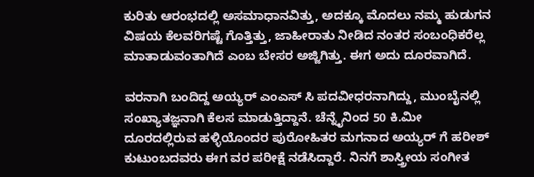ಕುರಿತು ಆರಂಭದಲ್ಲಿ ಅಸಮಾಧಾನವಿತ್ತು, ಅದಕ್ಕೂ ಮೊದಲು ನಮ್ಮ ಹುಡುಗನ ವಿಷಯ ಕೆಲವರಿಗಷ್ಟೆ ಗೊತ್ತಿತ್ತು, ಜಾಹೀರಾತು ನೀಡಿದ ನಂತರ ಸಂಬಂಧಿಕರೆಲ್ಲ ಮಾತಾಡುವಂತಾಗಿದೆ ಎಂಬ ಬೇಸರ ಅಜ್ಜಿಗಿತ್ತು. ಈಗ ಅದು ದೂರವಾಗಿದೆ.

ವರನಾಗಿ ಬಂದಿದ್ದ ಅಯ್ಯರ್ ಎಂಎಸ್ ಸಿ ಪದವೀಧರನಾಗಿದ್ದು, ಮುಂಬೈನಲ್ಲಿ ಸಂಖ್ಯಾತಜ್ಞನಾಗಿ ಕೆಲಸ ಮಾಡುತ್ತಿದ್ದಾನೆ. ಚೆನ್ನೈನಿಂದ 50 ಕಿ.ಮೀ ದೂರದಲ್ಲಿರುವ ಹಳ್ಳಿಯೊಂದರ ಪುರೋಹಿತರ ಮಗನಾದ ಅಯ್ಯರ್ ಗೆ ಹರೀಶ್ ಕುಟುಂಬದವರು ಈಗ ವರ ಪರೀಕ್ಷೆ ನಡೆಸಿದ್ದಾರೆ. ನಿನಗೆ ಶಾಸ್ತ್ರೀಯ ಸಂಗೀತ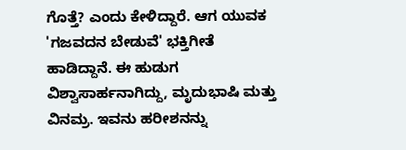ಗೊತ್ತೆ? ಎಂದು ಕೇಳಿದ್ದಾರೆ. ಆಗ ಯುವಕ 'ಗಜವದನ ಬೇಡುವೆ' ಭಕ್ತಿಗೀತೆ ಹಾಡಿದ್ದಾನೆ. ಈ ಹುಡುಗ ವಿಶ್ವಾಸಾರ್ಹನಾಗಿದ್ದು, ಮೃದುಭಾಷಿ ಮತ್ತು ವಿನಮ್ರ. ಇವನು ಹರೀಶನನ್ನು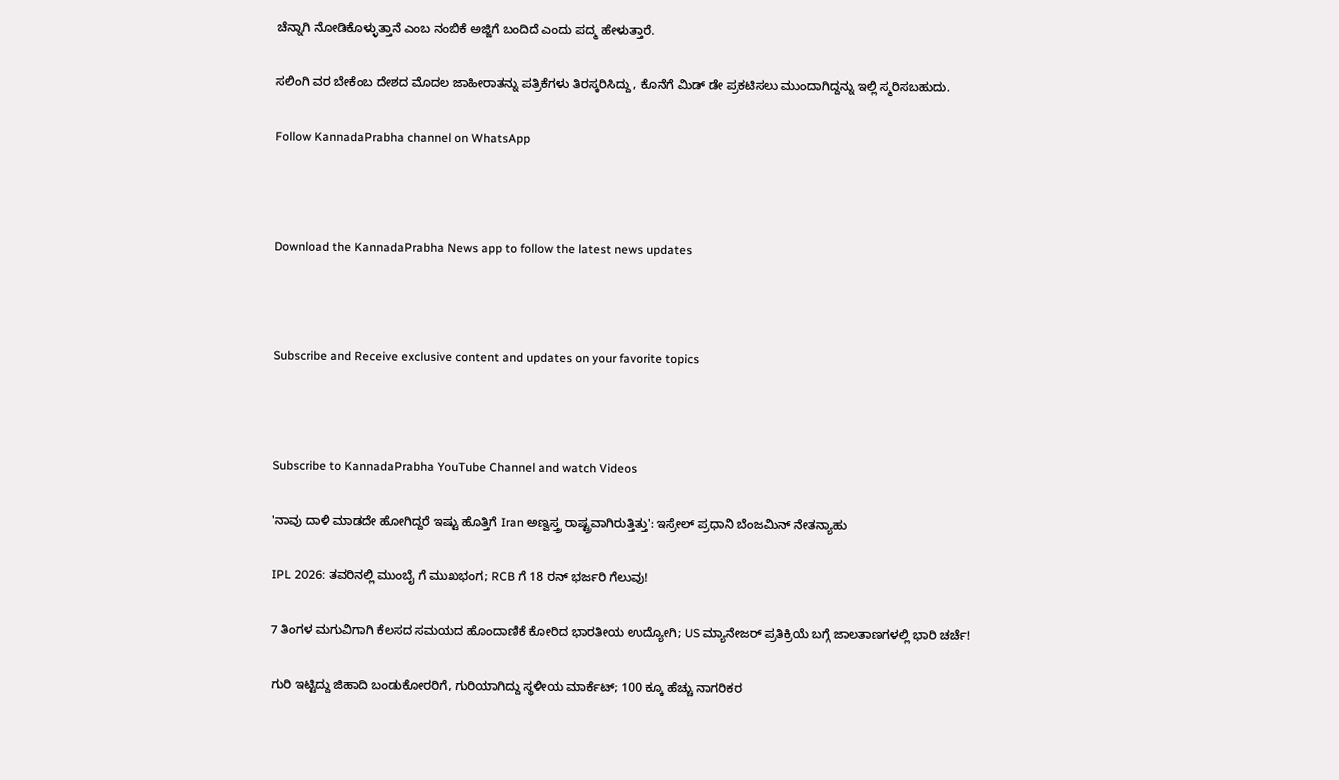ಚೆನ್ನಾಗಿ ನೋಡಿಕೊಳ್ಳುತ್ತಾನೆ ಎಂಬ ನಂಬಿಕೆ ಅಜ್ಜಿಗೆ ಬಂದಿದೆ ಎಂದು ಪದ್ಮ ಹೇಳುತ್ತಾರೆ.

ಸಲಿಂಗಿ ವರ ಬೇಕೆಂಬ ದೇಶದ ಮೊದಲ ಜಾಹೀರಾತನ್ನು ಪತ್ರಿಕೆಗಳು ತಿರಸ್ಕರಿಸಿದ್ದು, ಕೊನೆಗೆ ಮಿಡ್ ಡೇ ಪ್ರಕಟಿಸಲು ಮುಂದಾಗಿದ್ದನ್ನು ಇಲ್ಲಿ ಸ್ಮರಿಸಬಹುದು.

Follow KannadaPrabha channel on WhatsApp



Download the KannadaPrabha News app to follow the latest news updates



Subscribe and Receive exclusive content and updates on your favorite topics



Subscribe to KannadaPrabha YouTube Channel and watch Videos

'ನಾವು ದಾಳಿ ಮಾಡದೇ ಹೋಗಿದ್ದರೆ ಇಷ್ಟು ಹೊತ್ತಿಗೆ Iran ಅಣ್ವಸ್ತ್ರ ರಾಷ್ಟ್ರವಾಗಿರುತ್ತಿತ್ತು': ಇಸ್ರೇಲ್ ಪ್ರಧಾನಿ ಬೆಂಜಮಿನ್ ನೇತನ್ಯಾಹು

IPL 2026: ತವರಿನಲ್ಲಿ ಮುಂಬೈ ಗೆ ಮುಖಭಂಗ; RCB ಗೆ 18 ರನ್ ಭರ್ಜರಿ ಗೆಲುವು!

7 ತಿಂಗಳ ಮಗುವಿಗಾಗಿ ಕೆಲಸದ ಸಮಯದ ಹೊಂದಾಣಿಕೆ ಕೋರಿದ ಭಾರತೀಯ ಉದ್ಯೋಗಿ; US ಮ್ಯಾನೇಜರ್ ಪ್ರತಿಕ್ರಿಯೆ ಬಗ್ಗೆ ಜಾಲತಾಣಗಳಲ್ಲಿ ಭಾರಿ ಚರ್ಚೆ!

ಗುರಿ ಇಟ್ಟಿದ್ದು ಜಿಹಾದಿ ಬಂಡುಕೋರರಿಗೆ, ಗುರಿಯಾಗಿದ್ದು ಸ್ಥಳೀಯ ಮಾರ್ಕೆಟ್; 100 ಕ್ಕೂ ಹೆಚ್ಚು ನಾಗರಿಕರ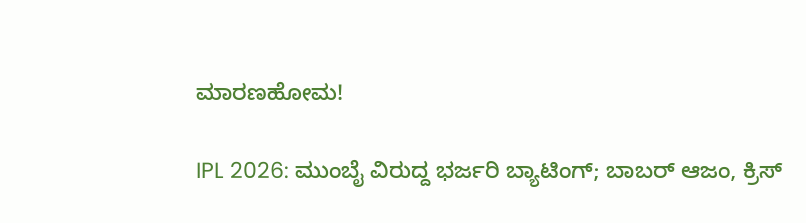ಮಾರಣಹೋಮ!

IPL 2026: ಮುಂಬೈ ವಿರುದ್ದ ಭರ್ಜರಿ ಬ್ಯಾಟಿಂಗ್; ಬಾಬರ್ ಆಜಂ, ಕ್ರಿಸ್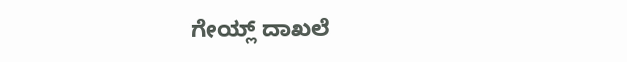ಗೇಯ್ಲ್ ದಾಖಲೆ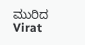ಮುರಿದ Virat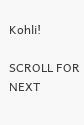Kohli!

SCROLL FOR NEXT